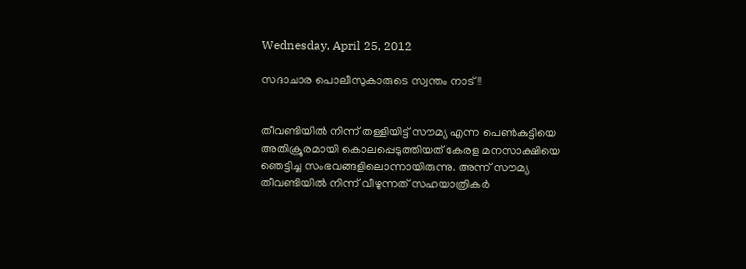Wednesday, April 25, 2012

സദാചാര പൊലീസുകാരുടെ സ്വന്തം നാട്!!


തീവണ്ടിയില്‍ നിന്ന് തള്ളിയിട്ട് സൗമ്യ എന്ന പെണ്‍കുട്ടിയെ അതിക്രൂരമായി കൊലപ്പെടുത്തിയത് കേരള മനസാക്ഷിയെ ഞെട്ടിച്ച സംഭവങ്ങളിലൊന്നായിരുന്നു. അന്ന് സൗമ്യ തീവണ്ടിയില്‍ നിന്ന് വീഴുന്നത് സഹയാത്രികര്‍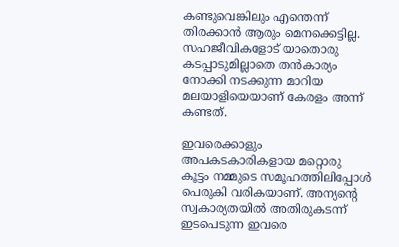കണ്ടുവെങ്കിലും എന്തെന്ന് തിരക്കാന്‍ ആരും മെനക്കെട്ടില്ല. സഹജീവികളോട് യാതൊരു കടപ്പാടുമില്ലാതെ തന്‍കാര്യം നോക്കി നടക്കുന്ന മാറിയ മലയാളിയെയാണ് കേരളം അന്ന് കണ്ടത്.

ഇവരെക്കാളും അപകടകാരികളായ മറ്റൊരു കൂട്ടം നമ്മുടെ സമൂഹത്തിലിപ്പോള്‍ പെരുകി വരികയാണ്. അന്യന്റെ സ്വകാര്യതയില്‍ അതിരുകടന്ന് ഇടപെടുന്ന ഇവരെ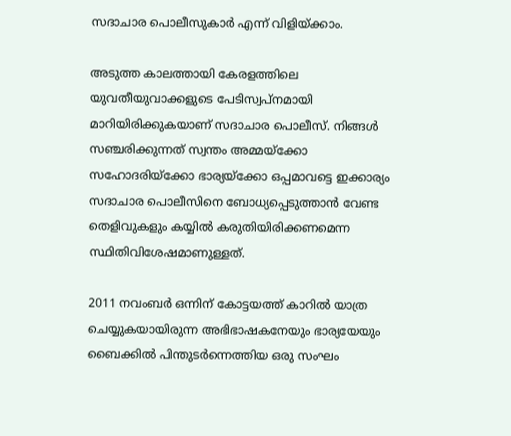സദാചാര പൊലീസുകാര്‍ എന്ന് വിളിയ്ക്കാം.

അടുത്ത കാലത്തായി കേരളത്തിലെ യുവതീയുവാക്കളുടെ പേടിസ്വപ്‌നമായി മാറിയിരിക്കുകയാണ്‌ സദാചാര പൊലീസ്. നിങ്ങള്‍ സഞ്ചരിക്കുന്നത് സ്വന്തം അമ്മയ്‌ക്കോ സഹോദരിയ്‌ക്കോ ഭാര്യയ്‌ക്കോ ഒപ്പമാവട്ടെ ഇക്കാര്യം സദാചാര പൊലീസിനെ ബോധ്യപ്പെടുത്താന്‍ വേണ്ട തെളിവുകളും കയ്യില്‍ കരുതിയിരിക്കണമെന്ന സ്ഥിതിവിശേഷമാണുള്ളത്.

2011 നവംബര്‍ ഒന്നിന് കോട്ടയത്ത് കാറില്‍ യാത്ര ചെയ്യുകയായിരുന്ന അഭിഭാഷകനേയും ഭാര്യയേയും ബൈക്കില്‍ പിന്തുടര്‍ന്നെത്തിയ ഒരു സംഘം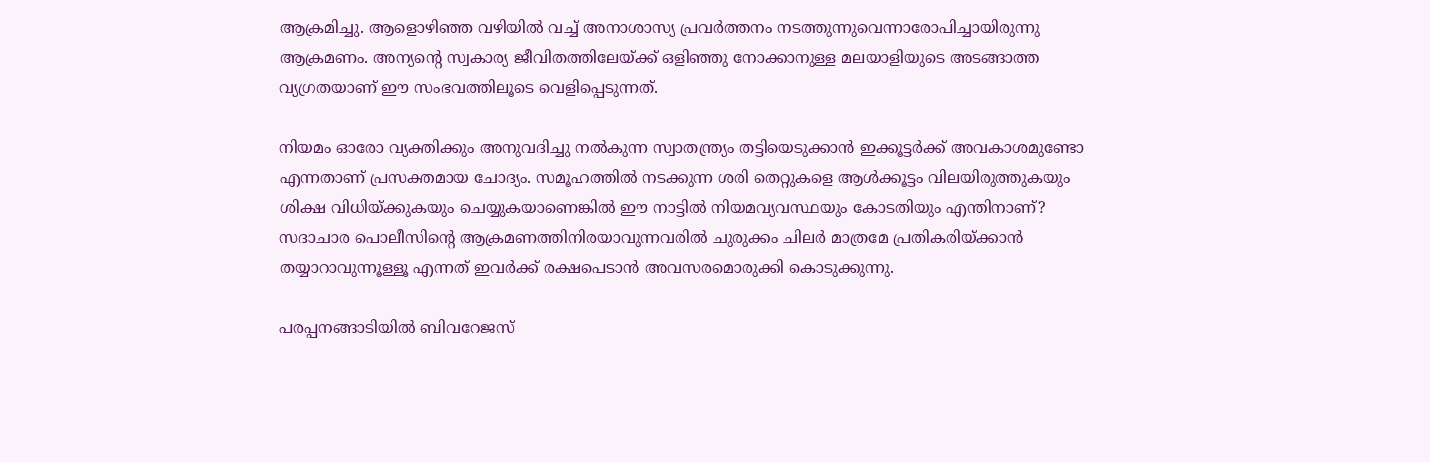ആക്രമിച്ചു. ആളൊഴിഞ്ഞ വഴിയില്‍ വച്ച് അനാശാസ്യ പ്രവര്‍ത്തനം നടത്തുന്നുവെന്നാരോപിച്ചായിരുന്നു ആക്രമണം. അന്യന്റെ സ്വകാര്യ ജീവിതത്തിലേയ്ക്ക് ഒളിഞ്ഞു നോക്കാനുള്ള മലയാളിയുടെ അടങ്ങാത്ത വ്യഗ്രതയാണ് ഈ സംഭവത്തിലൂടെ വെളിപ്പെടുന്നത്.

നിയമം ഓരോ വ്യക്തിക്കും അനുവദിച്ചു നല്‍കുന്ന സ്വാതന്ത്ര്യം തട്ടിയെടുക്കാന്‍ ഇക്കൂട്ടര്‍ക്ക് അവകാശമുണ്ടോ എന്നതാണ് പ്രസക്തമായ ചോദ്യം. സമൂഹത്തില്‍ നടക്കുന്ന ശരി തെറ്റുകളെ ആള്‍ക്കൂട്ടം വിലയിരുത്തുകയും ശിക്ഷ വിധിയ്ക്കുകയും ചെയ്യുകയാണെങ്കില്‍ ഈ നാട്ടില്‍ നിയമവ്യവസ്ഥയും കോടതിയും എന്തിനാണ്? സദാചാര പൊലീസിന്റെ ആക്രമണത്തിനിരയാവുന്നവരില്‍ ചുരുക്കം ചിലര്‍ മാത്രമേ പ്രതികരിയ്ക്കാന്‍ തയ്യാറാവുന്നൂള്ളൂ എന്നത് ഇവര്‍ക്ക് രക്ഷപെടാന്‍ അവസരമൊരുക്കി കൊടുക്കുന്നു.

പരപ്പനങ്ങാടിയില്‍ ബിവറേജസ്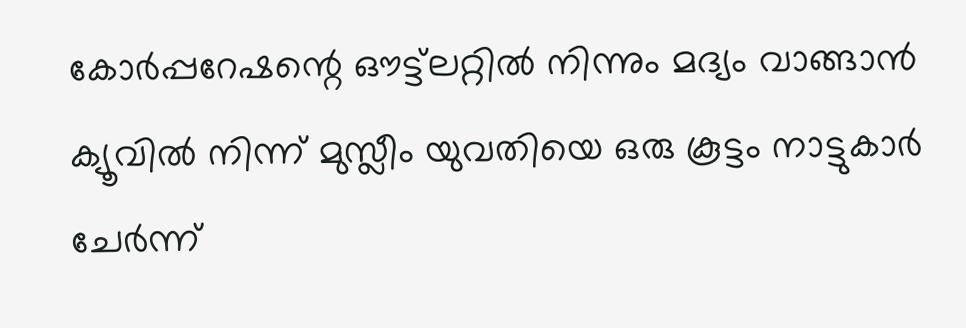കോര്‍പ്പറേഷന്റെ ഔട്ട്‌ലറ്റില്‍ നിന്നും മദ്യം വാങ്ങാന്‍ ക്യൂവില്‍ നിന്ന് മുസ്ലീം യുവതിയെ ഒരു കൂട്ടം നാട്ടുകാര്‍ ചേര്‍ന്ന്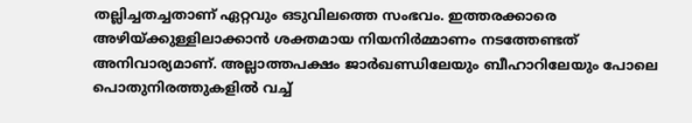തല്ലിച്ചതച്ചതാണ് ഏറ്റവും ഒടുവിലത്തെ സംഭവം. ഇത്തരക്കാരെ അഴിയ്ക്കുള്ളിലാക്കാന്‍ ശക്തമായ നിയനിര്‍മ്മാണം നടത്തേണ്ടത് അനിവാര്യമാണ്. അല്ലാത്തപക്ഷം ജാര്‍ഖണ്ഡിലേയും ബീഹാറിലേയും പോലെ പൊതുനിരത്തുകളില്‍ വച്ച്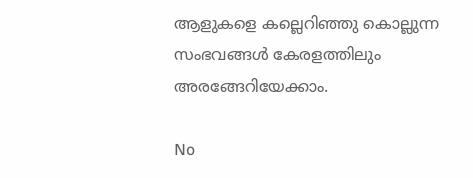ആളുകളെ കല്ലെറിഞ്ഞു കൊല്ലുന്ന സംഭവങ്ങള്‍ കേരളത്തിലും അരങ്ങേറിയേക്കാം.

No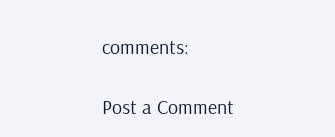comments:

Post a Comment